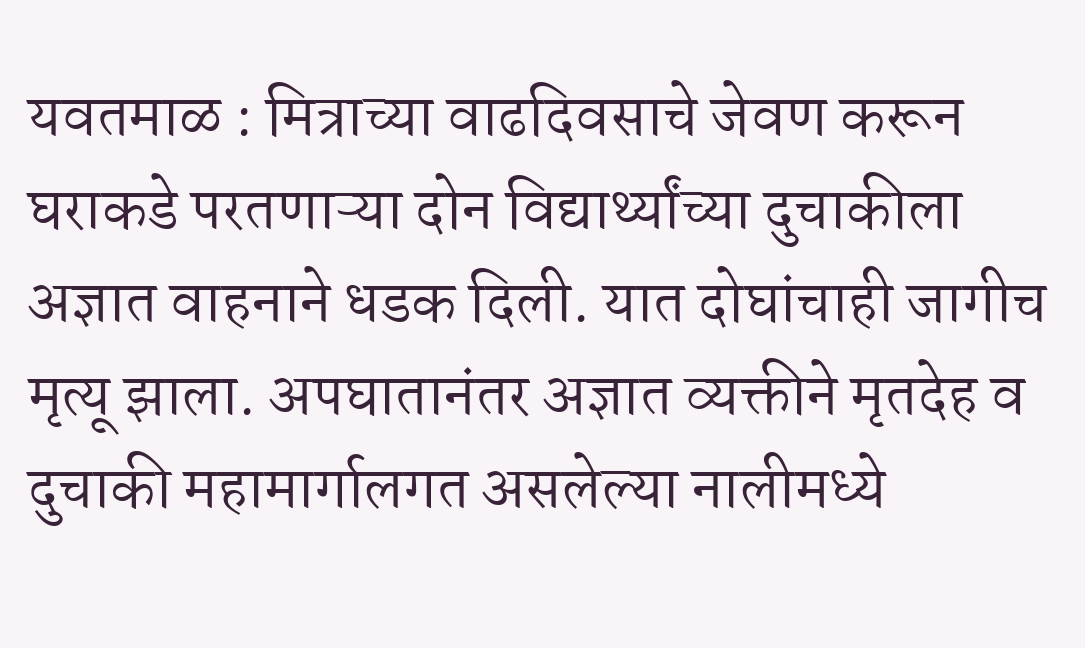यवतमाळ : मित्राच्या वाढदिवसाचे जेवण करून घराकडे परतणाऱ्या दोन विद्यार्थ्यांच्या दुचाकीला अज्ञात वाहनाने धडक दिली. यात दोघांचाही जागीच मृत्यू झाला. अपघातानंतर अज्ञात व्यक्तीने मृतदेह व दुचाकी महामार्गालगत असलेल्या नालीमध्ये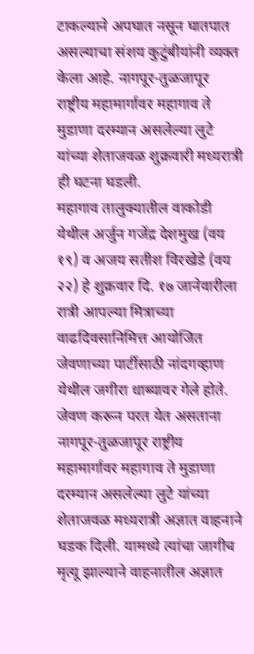टाकल्याने अपघात नसून घातपात असल्याचा संशय कुटुंबीयांनी व्यक्त केला आहे. नागपूर-तुळजापूर राष्ट्रीय महामार्गावर महागाव ते मुडाणा दरम्यान असलेल्या लुटे यांच्या शेताजवळ शुक्रवारी मध्यरात्री ही घटना घडली.
महागाव तालुक्यातील वाकोडी येथील अर्जुन गजेंद्र देशमुख (वय १९) व अजय सतीश विरखेडे (वय २२) हे शुक्रवार दि. १७ जानेवारीला रात्री आपल्या मित्राच्या वाढदिवसानिमित्त आयोजित जेवणाच्या पार्टीसाठी नांदगव्हाण येथील जगीरा धाब्यावर गेले होते. जेवण करून परत येत असताना नागपूर-तुळजापूर राष्ट्रीय महामार्गावर महागाव ते मुडाणा दरम्यान असलेल्या लुटे यांच्या शेताजवळ मध्यरात्री अज्ञात वाहनाने घडक दिली. यामध्ये त्यांचा जागीच मृत्यू झाल्याने वाहनातील अज्ञात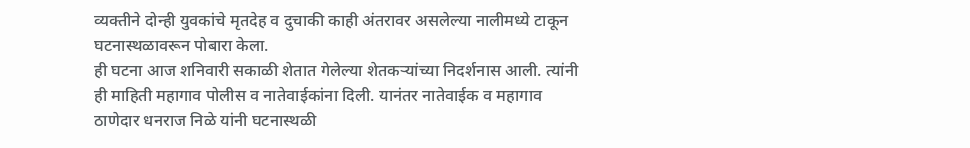व्यक्तीने दोन्ही युवकांचे मृतदेह व दुचाकी काही अंतरावर असलेल्या नालीमध्ये टाकून घटनास्थळावरून पोबारा केला.
ही घटना आज शनिवारी सकाळी शेतात गेलेल्या शेतकऱ्यांच्या निदर्शनास आली. त्यांनी ही माहिती महागाव पोलीस व नातेवाईकांना दिली. यानंतर नातेवाईक व महागाव ठाणेदार धनराज निळे यांनी घटनास्थळी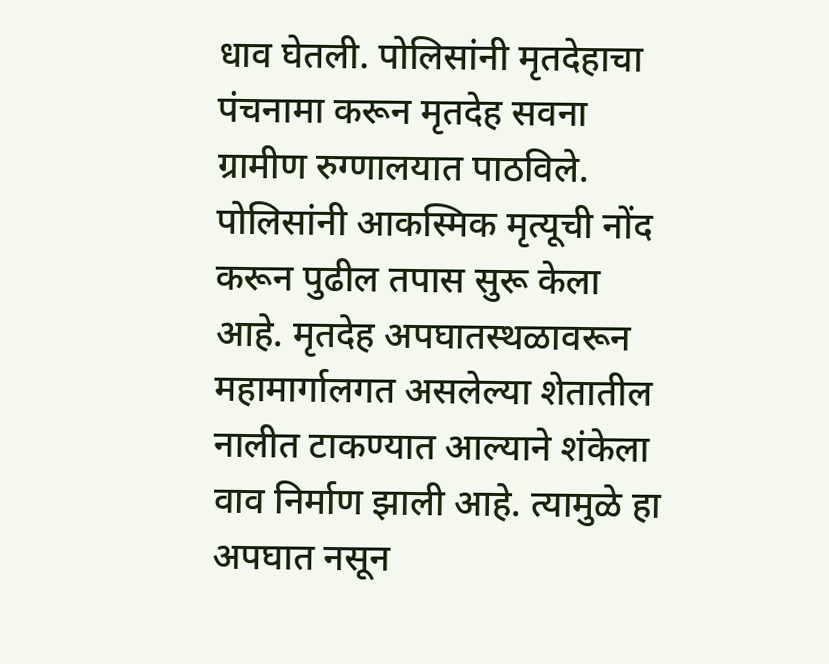धाव घेतली. पोलिसांनी मृतदेहाचा पंचनामा करून मृतदेह सवना ग्रामीण रुग्णालयात पाठविले. पोलिसांनी आकस्मिक मृत्यूची नोंद करून पुढील तपास सुरू केला आहे. मृतदेह अपघातस्थळावरून महामार्गालगत असलेल्या शेतातील नालीत टाकण्यात आल्याने शंकेला वाव निर्माण झाली आहे. त्यामुळे हा अपघात नसून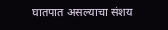घातपात असल्याचा संशय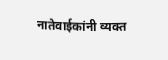नातेवाईकांनी व्यक्त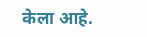केला आहे.